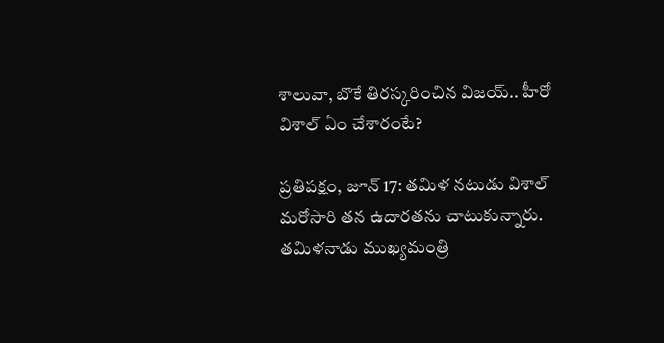శాలువా, బొకే తిరస్కరించిన విజయ్.. హీరో విశాల్ ఏం చేశారంటే?

ప్రతిపక్షం, జూన్ 17: తమిళ నటుడు విశాల్ మరోసారి తన ఉదారతను చాటుకున్నారు. తమిళనాడు ముఖ్యమంత్రి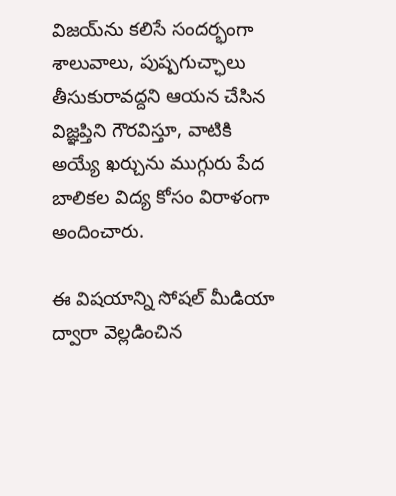విజయ్‌ను కలిసే సందర్భంగా శాలువాలు, పుష్పగుచ్ఛాలు తీసుకురావద్దని ఆయన చేసిన విజ్ఞప్తిని గౌరవిస్తూ, వాటికి అయ్యే ఖర్చును ముగ్గురు పేద బాలికల విద్య కోసం విరాళంగా అందించారు.

ఈ విషయాన్ని సోషల్ మీడియా ద్వారా వెల్లడించిన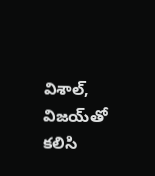విశాల్, విజయ్‌తో కలిసి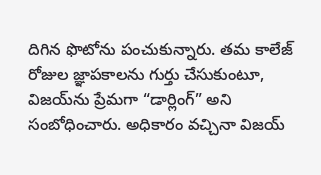దిగిన ఫొటోను పంచుకున్నారు. తమ కాలేజ్ రోజుల జ్ఞాపకాలను గుర్తు చేసుకుంటూ, విజయ్‌ను ప్రేమగా “డార్లింగ్” అని సంబోధించారు. అధికారం వచ్చినా విజయ్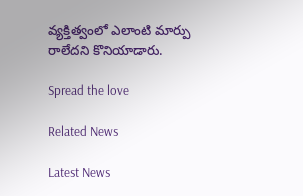వ్యక్తిత్వంలో ఎలాంటి మార్పు రాలేదని కొనియాడారు.

Spread the love

Related News

Latest News